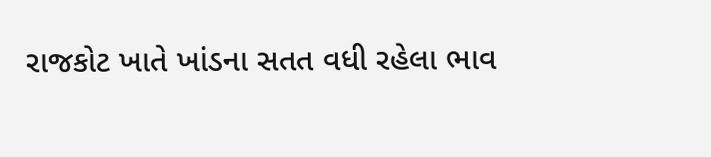રાજકોટ ખાતે ખાંડના સતત વધી રહેલા ભાવ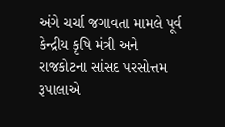અંગે ચર્ચા જગાવતા મામલે પૂર્વ કેન્દ્રીય કૃષિ મંત્રી અને રાજકોટના સાંસદ પરસોત્તમ રૂપાલાએ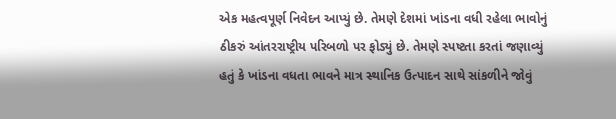એક મહત્વપૂર્ણ નિવેદન આપ્યું છે. તેમણે દેશમાં ખાંડના વધી રહેલા ભાવોનું ઠીકરું આંતરરાષ્ટ્રીય પરિબળો પર ફોડ્યું છે. તેમણે સ્પષ્ટતા કરતાં જણાવ્યું હતું કે ખાંડના વધતા ભાવને માત્ર સ્થાનિક ઉત્પાદન સાથે સાંકળીને જોવું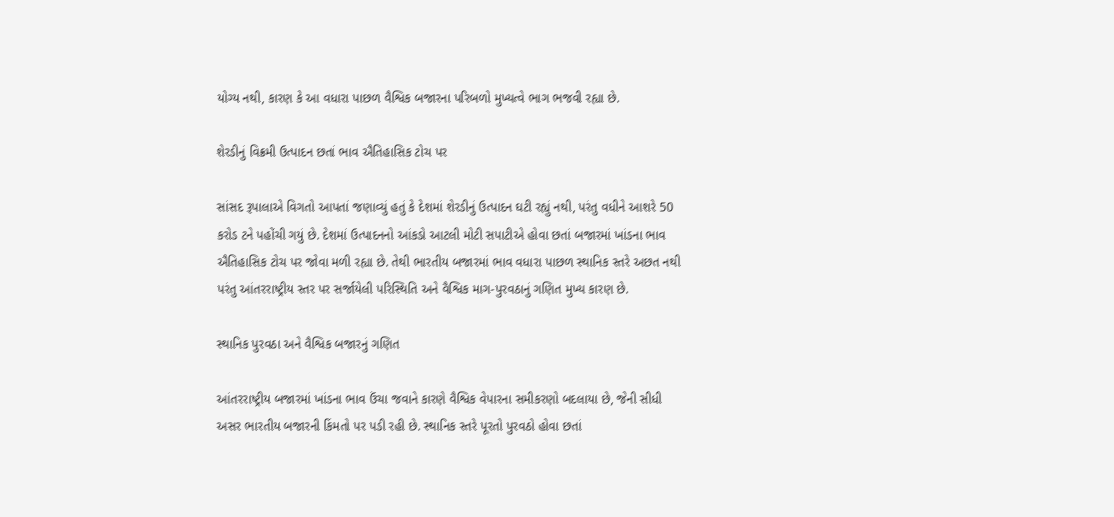યોગ્ય નથી, કારણ કે આ વધારા પાછળ વૈશ્વિક બજારના પરિબળો મુખ્યત્વે ભાગ ભજવી રહ્યા છે.

શેરડીનું વિક્રમી ઉત્પાદન છતાં ભાવ ઐતિહાસિક ટોચ પર

સાંસદ રૂપાલાએ વિગતો આપતાં જણાવ્યું હતું કે દેશમાં શેરડીનું ઉત્પાદન ઘટી રહ્યું નથી, પરંતુ વધીને આશરે 50 કરોડ ટને પહોંચી ગયું છે. દેશમાં ઉત્પાદનનો આંકડો આટલી મોટી સપાટીએ હોવા છતાં બજારમાં ખાંડના ભાવ ઐતિહાસિક ટોચ પર જોવા મળી રહ્યા છે. તેથી ભારતીય બજારમાં ભાવ વધારા પાછળ સ્થાનિક સ્તરે અછત નથી પરંતુ આંતરરાષ્ટ્રીય સ્તર પર સર્જાયેલી પરિસ્થિતિ અને વૈશ્વિક માગ-પુરવઠાનું ગણિત મુખ્ય કારણ છે.

સ્થાનિક પુરવઠા અને વૈશ્વિક બજારનું ગણિત

આંતરરાષ્ટ્રીય બજારમાં ખાંડના ભાવ ઉંચા જવાને કારણે વૈશ્વિક વેપારના સમીકરણો બદલાયા છે, જેની સીધી અસર ભારતીય બજારની કિંમતો પર પડી રહી છે. સ્થાનિક સ્તરે પૂરતો પુરવઠો હોવા છતાં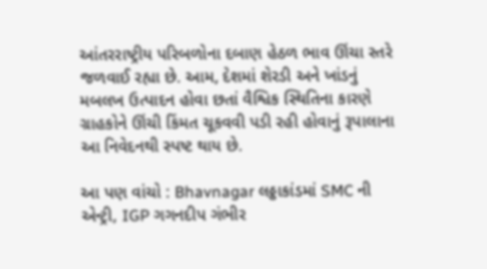આંતરરાષ્ટ્રીય પરિબળોના દબાણ હેઠળ ભાવ ઊંચા સ્તરે જળવાઈ રહ્યા છે. આમ, દેશમાં શેરડી અને ખાંડનું મબલખ ઉત્પાદન હોવા છતાં વૈશ્વિક સ્થિતિના કારણે ગ્રાહકોને ઊંચી કિંમત ચૂકવવી પડી રહી હોવાનું રૂપાલાના આ નિવેદનથી સ્પષ્ટ થાય છે.

આ પણ વાંચો : Bhavnagar લઠ્ઠાકાંડમાં SMC ની એન્ટ્રી, IGP ગગનદીપ ગંભીર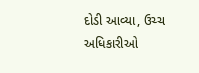દોડી આવ્યા, ઉચ્ચ અધિકારીઓ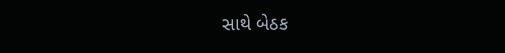સાથે બેઠક